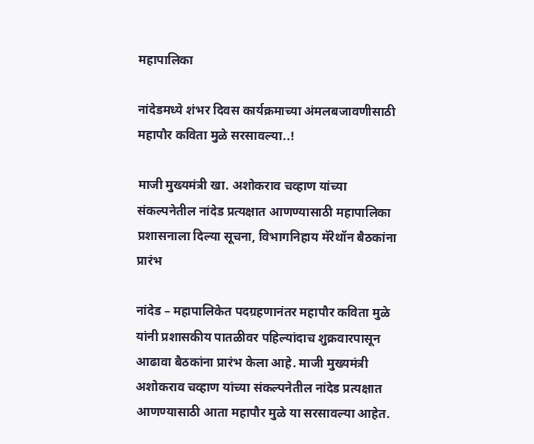महापालिका

नांदेडमध्ये शंभर दिवस कार्यक्रमाच्या अंमलबजावणीसाठी महापौर कविता मुळे सरसावल्या..!

माजी मुख्यमंत्री खा. अशोकराव चव्हाण यांच्या संकल्पनेतील नांदेड प्रत्यक्षात आणण्यासाठी महापालिका प्रशासनाला दिल्या सूचना, विभागनिहाय मॅरेथॉन बैठकांना प्रारंभ

नांदेड – महापालिकेत पदग्रहणानंतर महापौर कविता मुळे यांनी प्रशासकीय पातळीवर पहिल्यांदाच शुक्रवारपासून आढावा बैठकांना प्रारंभ केला आहे. माजी मुख्यमंत्री अशोकराव चव्हाण यांच्या संकल्पनेतील नांदेड प्रत्यक्षात आणण्यासाठी आता महापौर मुळे या सरसावल्या आहेत.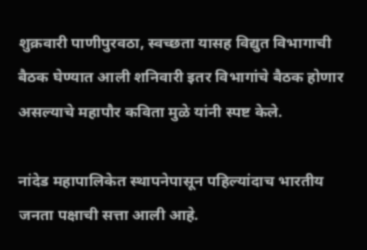शुक्रवारी पाणीपुरवठा, स्वच्छता यासह विद्युत विभागाची बैठक घेण्यात आली शनिवारी इतर विभागांचे बैठक होणार असल्याचे महापौर कविता मुळे यांनी स्पष्ट केले.

नांदेड महापालिकेत स्थापनेपासून पहिल्यांदाच भारतीय जनता पक्षाची सत्ता आली आहे.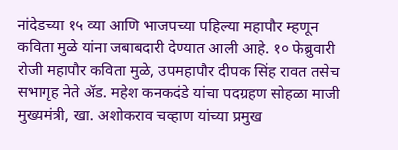नांदेडच्या १५ व्या आणि भाजपच्या पहिल्या महापौर म्हणून कविता मुळे यांना जबाबदारी देण्यात आली आहे. १० फेब्रुवारी रोजी महापौर कविता मुळे, उपमहापौर दीपक सिंह रावत तसेच सभागृह नेते ॲड. महेश कनकदंडे यांचा पदग्रहण सोहळा माजी मुख्यमंत्री, खा. अशोकराव चव्हाण यांच्या प्रमुख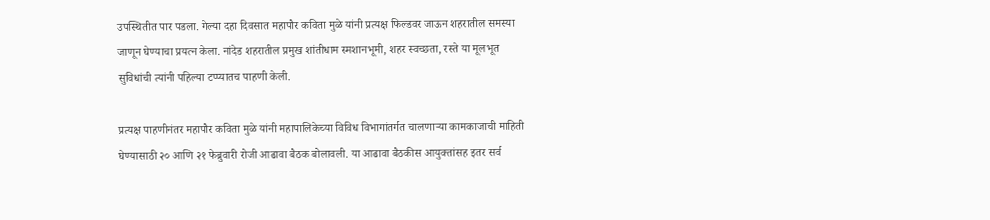उपस्थितीत पार पडला. गेल्या दहा दिवसात महापौर कविता मुळे यांनी प्रत्यक्ष फिल्डवर जाऊन शहरातील समस्या जाणून घेण्याचा प्रयत्न केला. नांदेड शहरातील प्रमुख शांतीधाम स्मशानभूमी, शहर स्वच्छता, रस्ते या मूलभूत सुविधांची त्यांनी पहिल्या टप्प्यातच पाहणी केली.

प्रत्यक्ष पाहणीनंतर महापौर कविता मुळे यांनी महापालिकेच्या विविध विभागांतर्गत चालणाऱ्या कामकाजाची माहिती घेण्यासाठी २० आणि २१ फेब्रुवारी रोजी आढावा बैठक बोलावली. या आढावा बैठकीस आयुक्तांसह इतर सर्व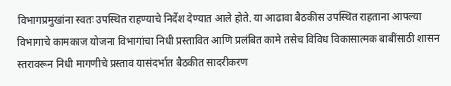विभागप्रमुखांना स्वतः उपस्थित राहण्याचे निर्देश देण्यात आले होते. या आढावा बैठकीस उपस्थित राहताना आपल्या विभागाचे कामकाज योजना विभागांचा निधी प्रस्तावित आणि प्रलंबित कामे तसेच विविध विकासात्मक बाबींसाठी शासन स्तरावरून निधी मागणीचे प्रस्ताव यासंदर्भात बैठकीत सादरीकरण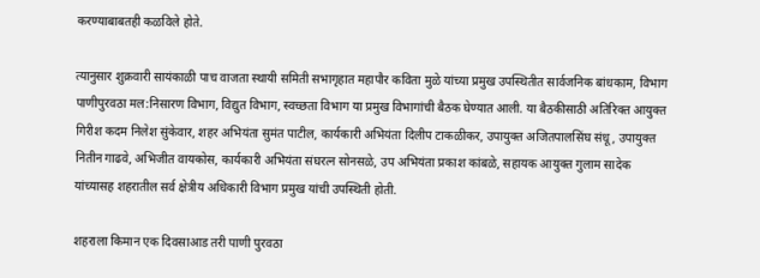करण्याबाबतही कळविले होते.

त्यानुसार शुक्रवारी सायंकाळी पाच वाजता स्थायी समिती सभागृहात महापौर कविता मुळे यांच्या प्रमुख उपस्थितीत सार्वजनिक बांधकाम, विभाग पाणीपुरवठा मल:निसारण विभाग, विद्युत विभाग, स्वच्छता विभाग या प्रमुख विभागांची बैठक घेण्यात आली. या बैठकीसाठी अतिरिक्त आयुक्त गिरीश कदम निलेश सुंकेवार, शहर अभियंता सुमंत पाटील, कार्यकारी अभियंता दिलीप टाकळीकर, उपायुक्त अजितपालसिंघ संधू, उपायुक्त नितीन गाढवे, अभिजीत वायकोस, कार्यकारी अभियंता संघरत्न सोनसळे, उप अभियंता प्रकाश कांबळे, सहायक आयुक्त गुलाम सादेक यांच्यासह शहरातील सर्व क्षेत्रीय अधिकारी विभाग प्रमुख यांची उपस्थिती होती.

शहराला किमान एक दिवसाआड तरी पाणी पुरवठा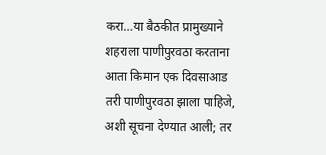करा…या बैठकीत प्रामुख्याने शहराला पाणीपुरवठा करताना आता किमान एक दिवसाआड तरी पाणीपुरवठा झाला पाहिजे, अशी सूचना देण्यात आली; तर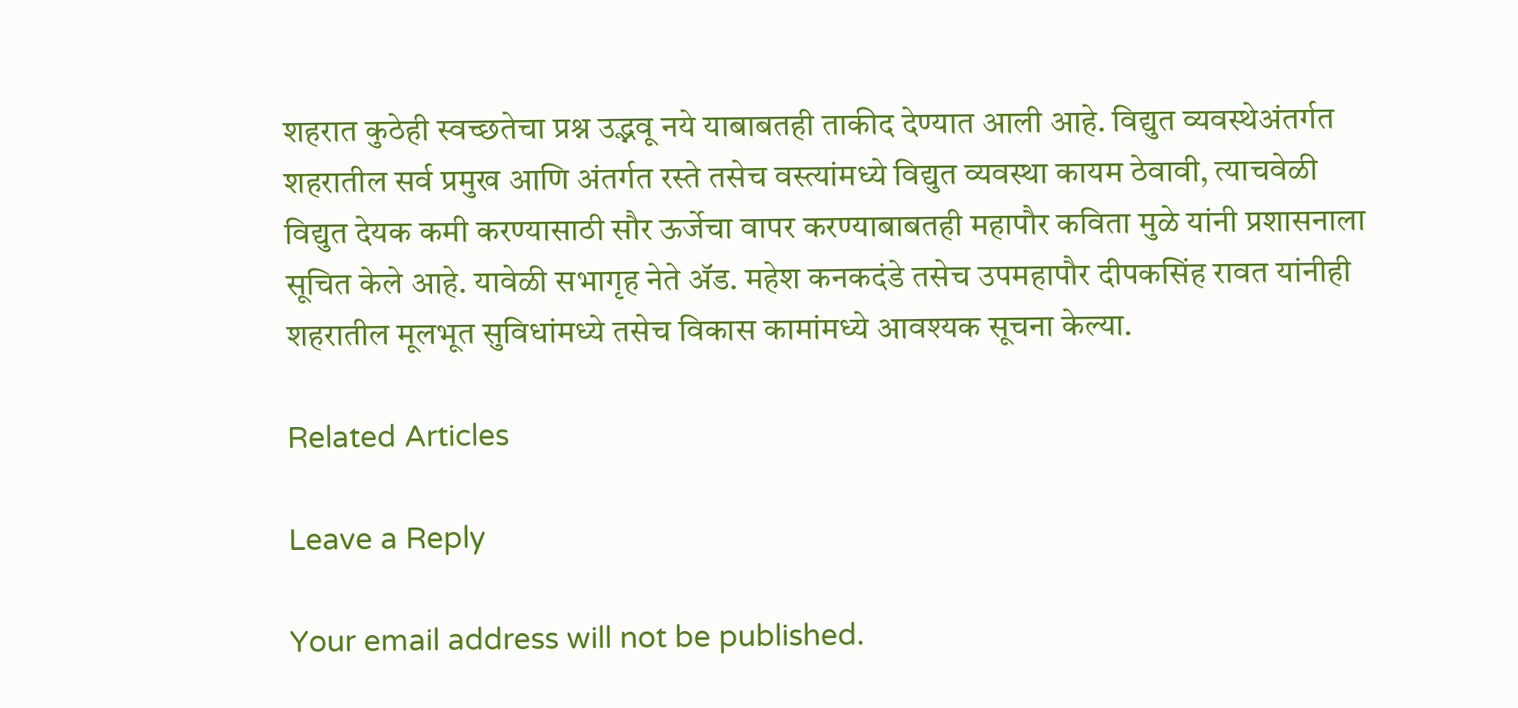शहरात कुठेही स्वच्छतेचा प्रश्न उद्भवू नये याबाबतही ताकीद देण्यात आली आहे. विद्युत व्यवस्थेअंतर्गत शहरातील सर्व प्रमुख आणि अंतर्गत रस्ते तसेच वस्त्यांमध्ये विद्युत व्यवस्था कायम ठेवावी, त्याचवेळी विद्युत देयक कमी करण्यासाठी सौर ऊर्जेचा वापर करण्याबाबतही महापौर कविता मुळे यांनी प्रशासनाला सूचित केले आहे. यावेळी सभागृह नेते ॲड. महेश कनकदंडे तसेच उपमहापौर दीपकसिंह रावत यांनीही शहरातील मूलभूत सुविधांमध्ये तसेच विकास कामांमध्ये आवश्यक सूचना केल्या.

Related Articles

Leave a Reply

Your email address will not be published.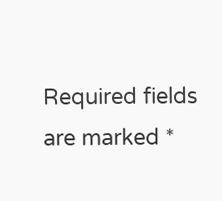Required fields are marked *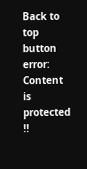Back to top button
error: Content is protected !!